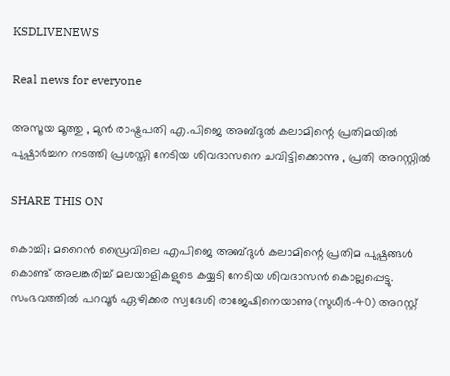KSDLIVENEWS

Real news for everyone

അസൂയ മൂത്തു , മുൻ രാഷ്ട്രപതി എ.പിജെ അബ്ദുൽ കലാമിന്റെ പ്രതിമയിൽ പുഷ്പാർച്ചന നടത്തി പ്രശസ്തി നേടിയ ശിവദാസനെ ചവിട്ടിക്കൊന്നു , പ്രതി അറസ്റ്റിൽ

SHARE THIS ON

കൊച്ചി; മറൈന്‍ ഡ്രൈവിലെ എപിജെ അബ്ദുള്‍ കലാമിന്റെ പ്രതിമ പുഷ്പങ്ങള്‍ കൊണ്ട് അലങ്കരിച്ച്‌ മലയാളികളുടെ കയ്യടി നേടിയ ശിവദാസന്‍ കൊല്ലപ്പെട്ടു. സംഭവത്തില്‍ പറവൂര്‍ ഏഴിക്കര സ്വദേശി രാജേഷിനെയാണു(സുധീര്‍-40) അറസ്റ്റ്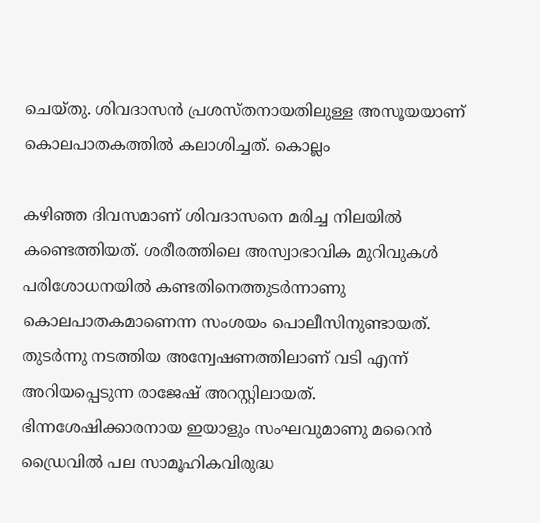ചെയ്തു. ശിവദാസന്‍ പ്രശസ്തനായതിലുള്ള അസൂയയാണ് കൊലപാതകത്തില്‍ കലാശിച്ചത്. കൊല്ലം

കഴിഞ്ഞ ദിവസമാണ് ശിവദാസനെ മരിച്ച നിലയില്‍ കണ്ടെത്തിയത്. ശരീരത്തിലെ അസ്വാഭാവിക മുറിവുകള്‍ പരിശോധനയില്‍ കണ്ടതിനെത്തുടര്‍ന്നാണു കൊലപാതകമാണെന്ന സംശയം പൊലീസിനുണ്ടായത്. തുടര്‍ന്നു നടത്തിയ അന്വേഷണത്തിലാണ് വടി എന്ന് അറിയപ്പെടുന്ന രാജേഷ് അറസ്റ്റിലായത്. ഭിന്നശേഷിക്കാരനായ ഇയാളും സംഘവുമാണു മറൈന്‍ ഡ്രൈവില്‍ പല സാമൂഹികവിരുദ്ധ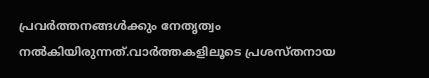പ്രവര്‍ത്തനങ്ങള്‍ക്കും നേതൃത്വം നല്‍കിയിരുന്നത്.വാര്‍ത്തകളിലൂടെ പ്രശസ്തനായ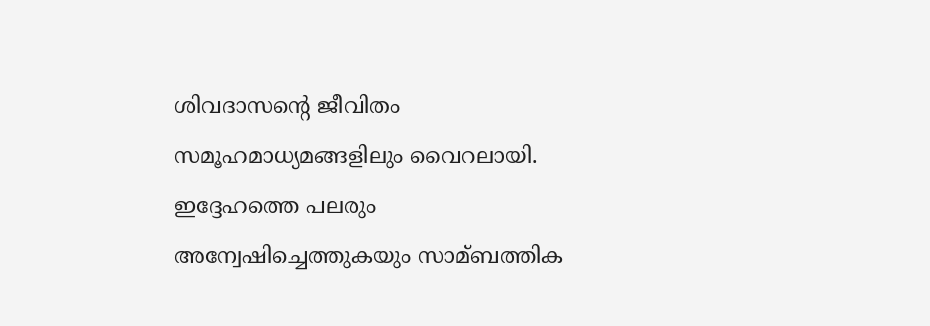ശിവദാസന്റെ ജീവിതം സമൂഹമാധ്യമങ്ങളിലും വൈറലായി. ഇദ്ദേഹത്തെ പലരും അന്വേഷിച്ചെത്തുകയും സാമ്ബത്തിക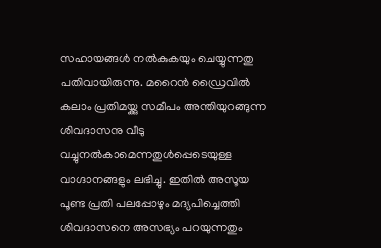സഹായങ്ങള്‍ നല്‍കുകയും ചെയ്യുന്നതു പതിവായിരുന്നു. മറൈന്‍ ഡ്രൈവില്‍ കലാം പ്രതിമയ്ക്കു സമീപം അന്തിയുറങ്ങുന്ന ശിവദാസനു വീടു വച്ചുനല്‍കാമെന്നതുള്‍പ്പെടെയുള്ള വാഗ്ദാനങ്ങളും ലഭിച്ചു. ഇതില്‍ അസൂയ പൂണ്ട പ്രതി പലപ്പോഴും മദ്യപിച്ചെത്തി ശിവദാസനെ അസഭ്യം പറയുന്നതും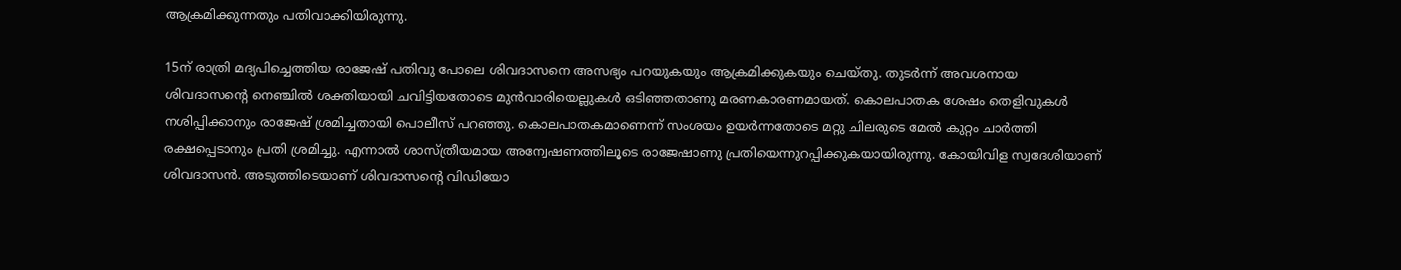ആക്രമിക്കുന്നതും പതിവാക്കിയിരുന്നു.

15ന് രാത്രി മദ്യപിച്ചെത്തിയ രാജേഷ് പതിവു പോലെ ശിവദാസനെ അസഭ്യം പറയുകയും ആക്രമിക്കുകയും ചെയ്തു. തുടര്‍ന്ന് അവശനായ ശിവദാസന്റെ നെഞ്ചില്‍ ശക്തിയായി ചവിട്ടിയതോടെ മുന്‍വാരിയെല്ലുകള്‍ ഒടിഞ്ഞതാണു മരണകാരണമായത്. കൊലപാതക ശേഷം തെളിവുകള്‍ നശിപ്പിക്കാനും രാജേഷ് ശ്രമിച്ചതായി പൊലീസ് പറഞ്ഞു. കൊലപാതകമാണെന്ന് സംശയം ഉയര്‍ന്നതോടെ മറ്റു ചിലരുടെ മേല്‍ കുറ്റം ചാര്‍ത്തി രക്ഷപ്പെടാനും പ്രതി ശ്രമിച്ചു. എന്നാല്‍ ശാസ്ത്രീയമായ അന്വേഷണത്തിലൂടെ രാജേഷാണു പ്രതിയെന്നുറപ്പിക്കുകയായിരുന്നു. കോയിവിള സ്വദേശിയാണ് ശിവദാസന്‍. അടുത്തിടെയാണ് ശിവദാസന്റെ വിഡിയോ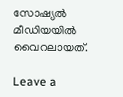സോഷ്യല്‍ മീഡിയയില്‍ വൈറലായത്.

Leave a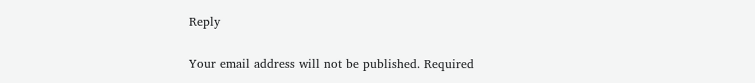Reply

Your email address will not be published. Required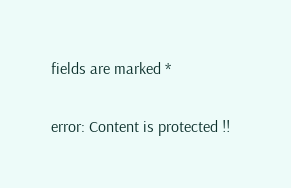fields are marked *

error: Content is protected !!